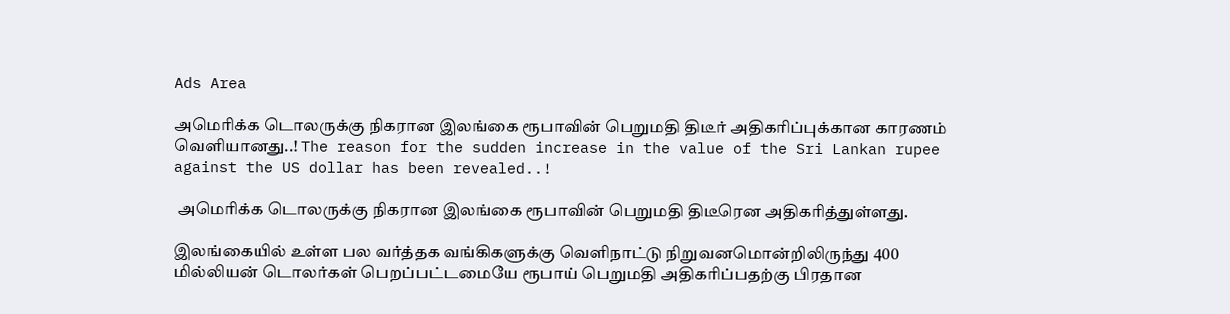Ads Area

அமெரிக்க டொலருக்கு நிகரான இலங்கை ரூபாவின் பெறுமதி திடீர் அதிகரிப்புக்கான காரணம் வெளியானது..! The reason for the sudden increase in the value of the Sri Lankan rupee against the US dollar has been revealed..!

 அமெரிக்க டொலருக்கு நிகரான இலங்கை ரூபாவின் பெறுமதி திடீரென அதிகரித்துள்ளது.

இலங்கையில் உள்ள பல வர்த்தக வங்கிகளுக்கு வெளிநாட்டு நிறுவனமொன்றிலிருந்து 400 மில்லியன் டொலர்கள் பெறப்பட்டமையே ரூபாய் பெறுமதி அதிகரிப்பதற்கு பிரதான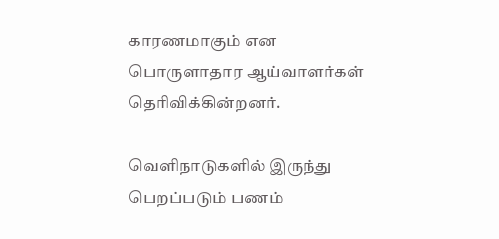காரணமாகும் என பொருளாதார ஆய்வாளர்கள் தெரிவிக்கின்றனர்.

வெளிநாடுகளில் இருந்து பெறப்படும் பணம்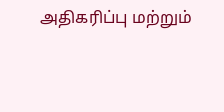அதிகரிப்பு மற்றும்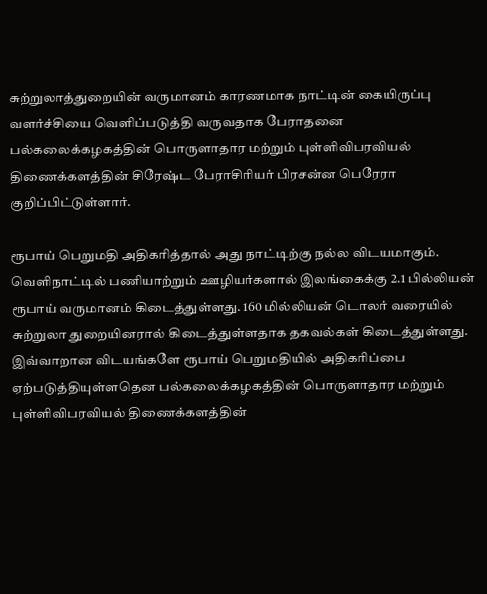சுற்றுலாத்துறையின் வருமானம் காரணமாக நாட்டின் கையிருப்பு வளர்ச்சியை வெளிப்படுத்தி வருவதாக பேராதனை பல்கலைக்கழகத்தின் பொருளாதார மற்றும் புள்ளிவிபரவியல் திணைக்களத்தின் சிரேஷ்ட பேராசிரியர் பிரசன்ன பெரேரா குறிப்பிட்டுள்ளார்.

ரூபாய் பெறுமதி அதிகரித்தால் அது நாட்டிற்கு நல்ல விடயமாகும். வெளிநாட்டில் பணியாற்றும் ஊழியர்களால் இலங்கைக்கு 2.1 பில்லியன் ரூபாய் வருமானம் கிடைத்துள்ளது. 160 மில்லியன் டொலர் வரையில் சுற்றுலா துறையினரால் கிடைத்துள்ளதாக தகவல்கள் கிடைத்துள்ளது. இவ்வாறான விடயங்களே ரூபாய் பெறுமதியில் அதிகரிப்பை ஏற்படுத்தியுள்ளதென பல்கலைக்கழகத்தின் பொருளாதார மற்றும் புள்ளிவிபரவியல் திணைக்களத்தின்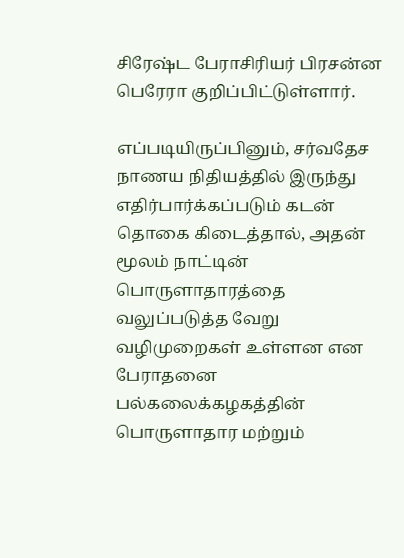சிரேஷ்ட பேராசிரியர் பிரசன்ன பெரேரா குறிப்பிட்டுள்ளார்.

எப்படியிருப்பினும், சர்வதேச நாணய நிதியத்தில் இருந்து எதிர்பார்க்கப்படும் கடன் தொகை கிடைத்தால், அதன் மூலம் நாட்டின் பொருளாதாரத்தை வலுப்படுத்த வேறு வழிமுறைகள் உள்ளன என பேராதனை பல்கலைக்கழகத்தின் பொருளாதார மற்றும்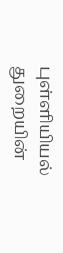புள்ளியியல் துறையின்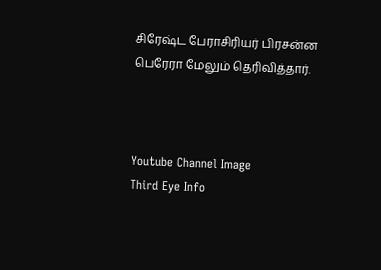சிரேஷ்ட பேராசிரியர் பிரசன்ன பெரேரா மேலும் தெரிவித்தார்.



Youtube Channel Image
Third Eye Info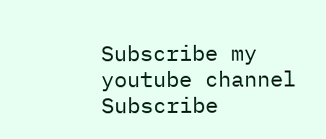Subscribe my youtube channel
Subscribe